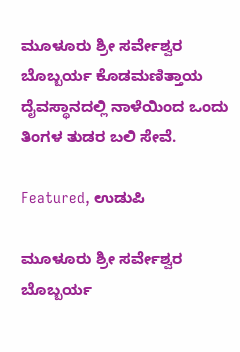ಮೂಳೂರು ಶ್ರೀ ಸರ್ವೇಶ್ವರ ಬೊಬ್ಬರ್ಯ ಕೊಡಮಣಿತ್ತಾಯ ದೈವಸ್ಥಾನದಲ್ಲಿ ನಾಳೆಯಿಂದ ಒಂದು ತಿಂಗಳ ತುಡರ ಬಲಿ ಸೇವೆ.

Featured, ಉಡುಪಿ

ಮೂಳೂರು ಶ್ರೀ ಸರ್ವೇಶ್ವರ ಬೊಬ್ಬರ್ಯ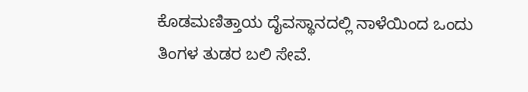ಕೊಡಮಣಿತ್ತಾಯ ದೈವಸ್ಥಾನದಲ್ಲಿ ನಾಳೆಯಿಂದ ಒಂದು ತಿಂಗಳ ತುಡರ ಬಲಿ ಸೇವೆ.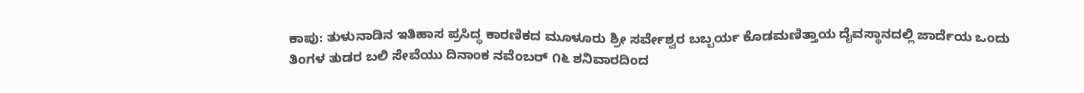ಕಾಪು: ತುಳುನಾಡಿನ ಇತಿಹಾಸ ಪ್ರಸಿದ್ಧ ಕಾರಣಿಕದ ಮೂಳೂರು ಶ್ರೀ ಸರ್ವೇಶ್ವರ ಬಬ್ಬರ್ಯ ಕೊಡಮಣಿತ್ತಾಯ ದೈವಸ್ಥಾನದಲ್ಲಿ ಜಾರ್ದೆಯ ಒಂದು ತಿಂಗಳ ತುಡರ ಬಲಿ ಸೇವೆಯು ದಿನಾಂಕ ನವೆಂಬರ್ ೧೬ ಶನಿವಾರದಿಂದ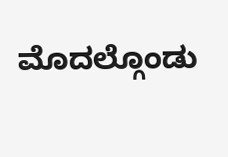ಮೊದಲ್ಗೊಂಡು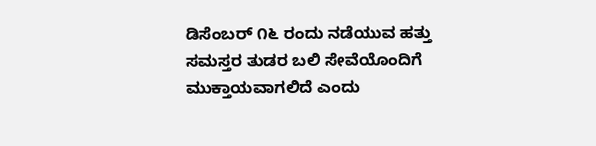ಡಿಸೆಂಬರ್ ೧೬ ರಂದು ನಡೆಯುವ ಹತ್ತು ಸಮಸ್ತರ ತುಡರ ಬಲಿ ಸೇವೆಯೊಂದಿಗೆ ಮುಕ್ತಾಯವಾಗಲಿದೆ ಎಂದು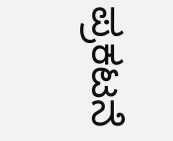ಪ್ರಕಟನೆ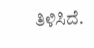ತಿಳಿಸಿದೆ.